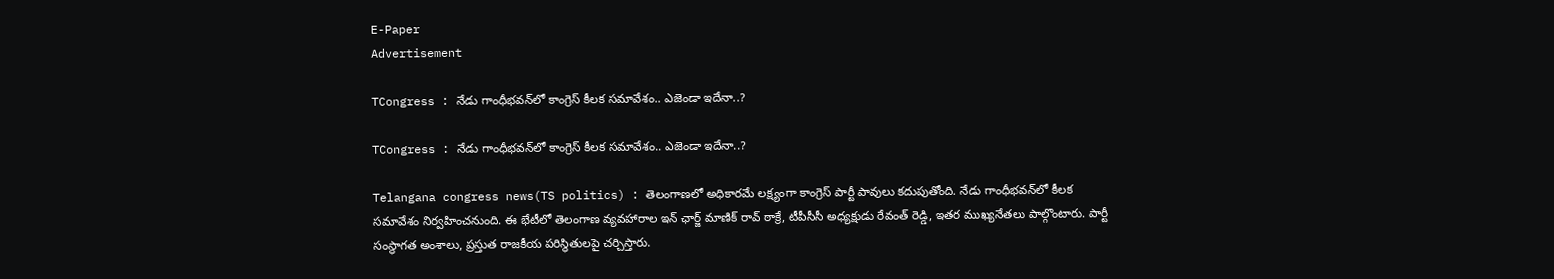E-Paper
Advertisement

TCongress : నేడు గాంధీభవన్‌లో కాంగ్రెస్ కీలక సమావేశం.. ఎజెండా ఇదేనా..?

TCongress : నేడు గాంధీభవన్‌లో కాంగ్రెస్ కీలక సమావేశం.. ఎజెండా ఇదేనా..?

Telangana congress news(TS politics) : తెలంగాణలో అధికారమే లక్ష్యంగా కాంగ్రెస్ పార్టీ పావులు కదుపుతోంది. నేడు గాంధీభవన్‌లో కీలక సమావేశం నిర్వహించనుంది. ఈ భేటీలో తెలంగాణ వ్యవహారాల ఇన్ ఛార్జ్ మాణిక్‌ రావ్‌ ఠాక్రే, టీపీసీసీ అధ్యక్షుడు రేవంత్‌ రెడ్డి, ఇతర ముఖ్యనేతలు పాల్గొంటారు. పార్టీ సంస్థాగత అంశాలు, ప్రస్తుత రాజకీయ పరిస్థితులపై చర్చిస్తారు.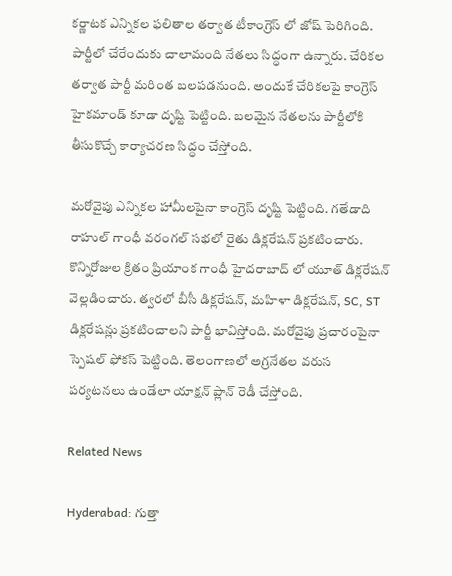కర్ణాటక ఎన్నికల ఫలితాల తర్వాత టీకాంగ్రెస్ లో జోష్ పెరిగింది. పార్టీలో చేరేందుకు చాలామంది నేతలు సిద్ధంగా ఉన్నారు. చేరికల తర్వాత పార్టీ మరింత బలపడనుంది. అందుకే చేరికలపై కాంగ్రెస్ హైకమాండ్ కూడా దృష్టి పెట్టింది. బలమైన నేతలను పార్టీలోకి తీసుకొచ్చే కార్యాచరణ సిద్ధం చేస్తోంది.

మరోవైపు ఎన్నికల హామీలపైనా కాంగ్రెస్ దృష్టి పెట్టింది. గతేడాది రాహుల్ గాంధీ వరంగల్ సభలో రైతు డిక్లరేషన్ ప్రకటించారు. కొన్నిరోజుల క్రితం ప్రియాంక గాంధీ హైదరాబాద్ లో యూత్ డిక్లరేషన్ వెల్లడించారు. త్వరలో బీసీ డిక్లరేషన్, మహిళా డిక్లరేషన్, SC, ST డిక్లరేషన్లు ప్రకటించాలని పార్టీ భావిస్తోంది. మరోవైపు ప్రచారంపైనా స్పెషల్ ఫోకస్ పెట్టింది. తెలంగాణలో అగ్రనేతల వరుస పర్యటనలు ఉండేలా యాక్షన్‌ ప్లాన్‌ రెడీ చేస్తోంది.

Related News

Hyderabad: గుత్తా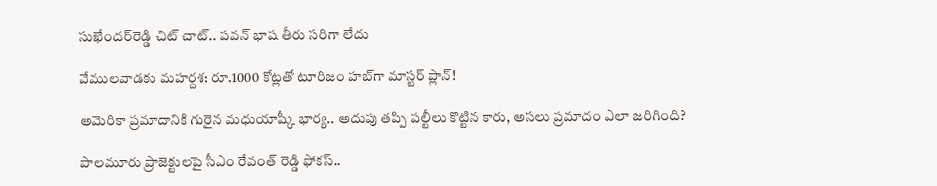సుఖేందర్‌రెడ్డి చిట్ చాట్.. పవన్ భాష తీరు సరిగా లేదు

వేములవాడకు మహర్దశ: రూ.1000 కోట్లతో టూరిజం హబ్‌గా మాస్టర్ ప్లాన్!

అమెరికా ప్రమాదానికి గురైన మధుయాష్కీ భార్య.. అదుపు తప్పి పల్టీలు కొట్టిన కారు, అసలు ప్రమాదం ఎలా జరిగింది?

పాలమూరు ప్రాజెక్టులపై సీఎం రేవంత్ రెడ్డి ఫోకస్..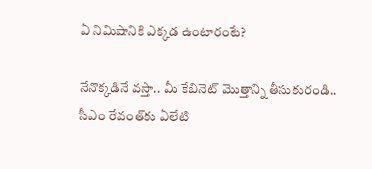ఏ నిమిషానికి ఎక్కడ ఉంటారంటే?

నేనొక్కడినే వస్తా.. మీ కేబినెట్ మొత్తాన్ని తీసుకురండి.. సీఎం రేవంత్‌కు ఏలేటి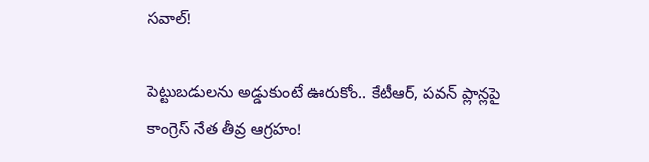సవాల్!

పెట్టుబడులను అడ్డుకుంటే ఊరుకోం.. కేటీఆర్, పవన్ ప్లాన్లపై కాంగ్రెస్ నేత తీవ్ర ఆగ్రహం!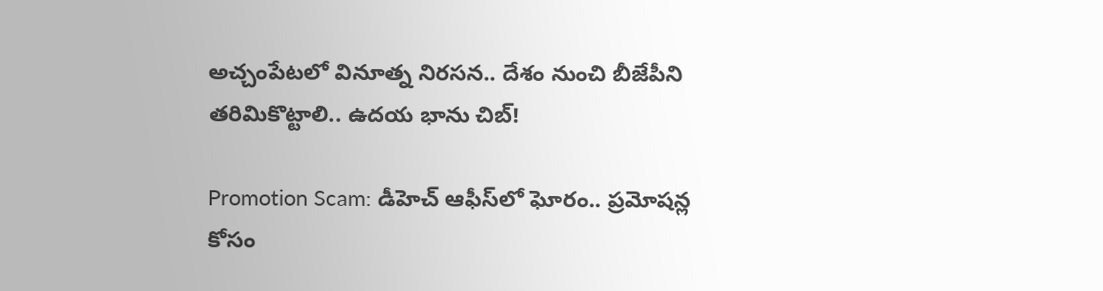అచ్చంపేటలో వినూత్న నిరసన.. దేశం నుంచి బీజేపీని తరిమికొట్టాలి.. ఉదయ భాను చిబ్!

Promotion Scam: డీహెచ్ ఆఫీస్‌లో ఘోరం.. ప్రమోషన్ల కోసం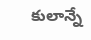కులాన్నే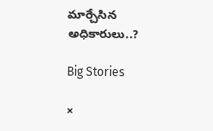మార్చేసిన అధికారులు..?

Big Stories

×